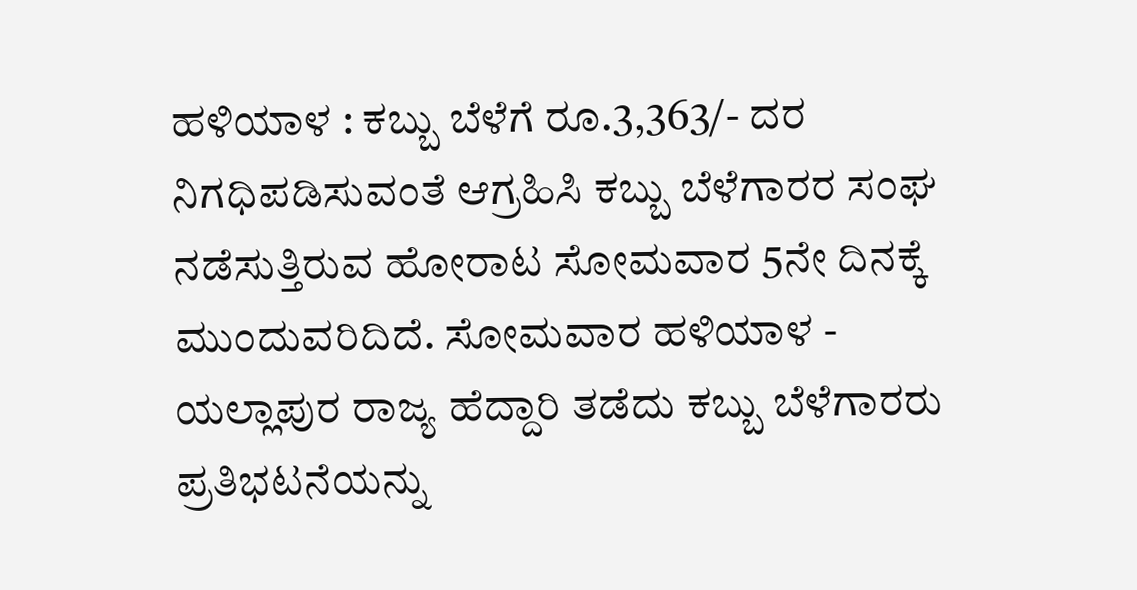ಹಳಿಯಾಳ : ಕಬ್ಬು ಬೆಳೆಗೆ ರೂ.3,363/- ದರ ನಿಗಧಿಪಡಿಸುವಂತೆ ಆಗ್ರಹಿಸಿ ಕಬ್ಬು ಬೆಳೆಗಾರರ ಸಂಘ ನಡೆಸುತ್ತಿರುವ ಹೋರಾಟ ಸೋಮವಾರ 5ನೇ ದಿನಕ್ಕೆ ಮುಂದುವರಿದಿದೆ. ಸೋಮವಾರ ಹಳಿಯಾಳ - ಯಲ್ಲಾಪುರ ರಾಜ್ಯ ಹೆದ್ದಾರಿ ತಡೆದು ಕಬ್ಬು ಬೆಳೆಗಾರರು ಪ್ರತಿಭಟನೆಯನ್ನು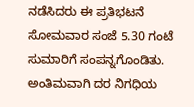ನಡೆಸಿದರು ಈ ಪ್ರತಿಭಟನೆ ಸೋಮವಾರ ಸಂಜೆ 5.30 ಗಂಟೆ ಸುಮಾರಿಗೆ ಸಂಪನ್ನಗೊಂಡಿತು. ಅಂತಿಮವಾಗಿ ದರ ನಿಗಧಿಯ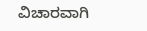ವಿಚಾರವಾಗಿ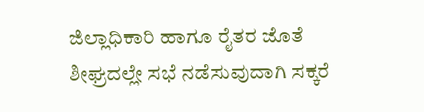ಜಿಲ್ಲಾಧಿಕಾರಿ ಹಾಗೂ ರೈತರ ಜೊತೆ ಶೀಘ್ರದಲ್ಲೇ ಸಭೆ ನಡೆಸುವುದಾಗಿ ಸಕ್ಕರೆ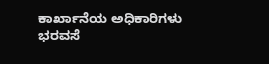ಕಾರ್ಖಾನೆಯ ಅಧಿಕಾರಿಗಳು ಭರವಸೆ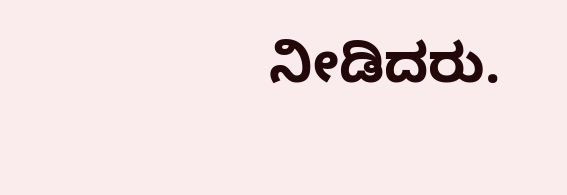ನೀಡಿದರು.